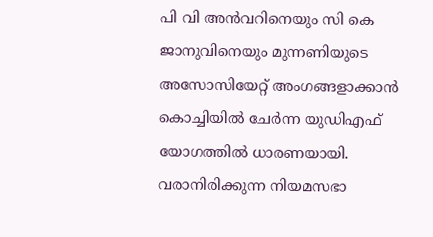പി വി അൻവറിനെയും സി കെ ജാനുവിനെയും മുന്നണിയുടെ അസോസിയേറ്റ് അംഗങ്ങളാക്കാൻ കൊച്ചിയിൽ ചേർന്ന യുഡിഎഫ് യോഗത്തിൽ ധാരണയായി. വരാനിരിക്കുന്ന നിയമസഭാ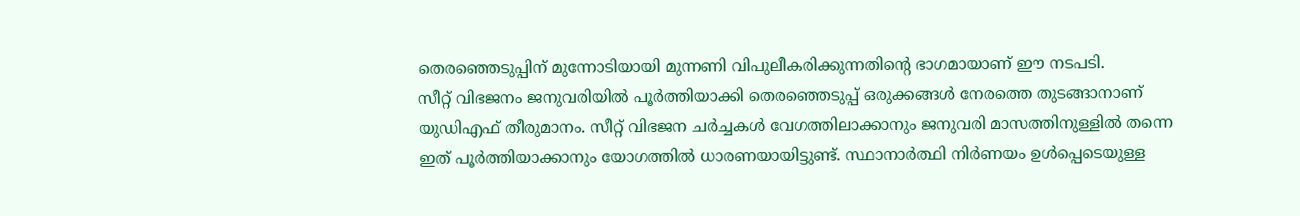തെരഞ്ഞെടുപ്പിന് മുന്നോടിയായി മുന്നണി വിപുലീകരിക്കുന്നതിന്റെ ഭാഗമായാണ് ഈ നടപടി.
സീറ്റ് വിഭജനം ജനുവരിയിൽ പൂർത്തിയാക്കി തെരഞ്ഞെടുപ്പ് ഒരുക്കങ്ങൾ നേരത്തെ തുടങ്ങാനാണ് യുഡിഎഫ് തീരുമാനം. സീറ്റ് വിഭജന ചർച്ചകൾ വേഗത്തിലാക്കാനും ജനുവരി മാസത്തിനുള്ളിൽ തന്നെ ഇത് പൂർത്തിയാക്കാനും യോഗത്തിൽ ധാരണയായിട്ടുണ്ട്. സ്ഥാനാർത്ഥി നിർണയം ഉൾപ്പെടെയുള്ള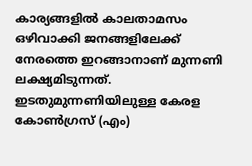കാര്യങ്ങളിൽ കാലതാമസം ഒഴിവാക്കി ജനങ്ങളിലേക്ക് നേരത്തെ ഇറങ്ങാനാണ് മുന്നണി ലക്ഷ്യമിടുന്നത്.
ഇടതുമുന്നണിയിലുള്ള കേരള കോൺഗ്രസ് (എം)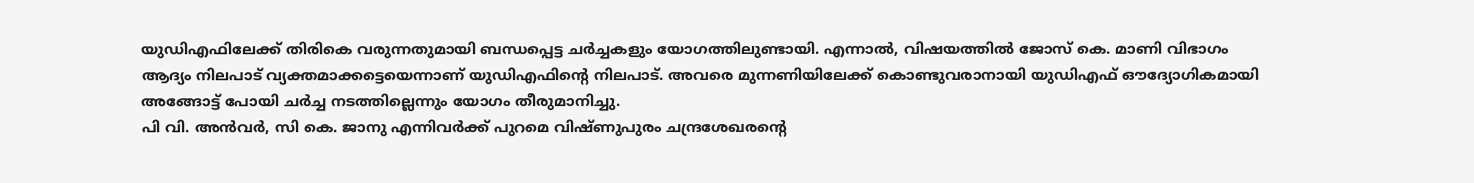യുഡിഎഫിലേക്ക് തിരികെ വരുന്നതുമായി ബന്ധപ്പെട്ട ചർച്ചകളും യോഗത്തിലുണ്ടായി. എന്നാൽ, വിഷയത്തിൽ ജോസ് കെ. മാണി വിഭാഗം ആദ്യം നിലപാട് വ്യക്തമാക്കട്ടെയെന്നാണ് യുഡിഎഫിന്റെ നിലപാട്. അവരെ മുന്നണിയിലേക്ക് കൊണ്ടുവരാനായി യുഡിഎഫ് ഔദ്യോഗികമായി അങ്ങോട്ട് പോയി ചർച്ച നടത്തില്ലെന്നും യോഗം തീരുമാനിച്ചു.
പി വി. അൻവർ, സി കെ. ജാനു എന്നിവർക്ക് പുറമെ വിഷ്ണുപുരം ചന്ദ്രശേഖരന്റെ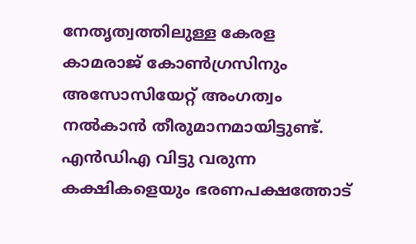നേതൃത്വത്തിലുള്ള കേരള കാമരാജ് കോൺഗ്രസിനും അസോസിയേറ്റ് അംഗത്വം നൽകാൻ തീരുമാനമായിട്ടുണ്ട്. എൻഡിഎ വിട്ടു വരുന്ന കക്ഷികളെയും ഭരണപക്ഷത്തോട്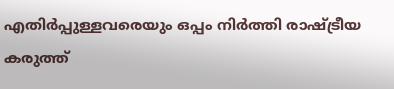എതിർപ്പുള്ളവരെയും ഒപ്പം നിർത്തി രാഷ്ട്രീയ കരുത്ത്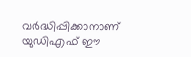വർദ്ധിപ്പിക്കാനാണ് യുഡിഎഫ് ഈ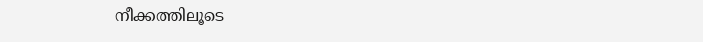നീക്കത്തിലൂടെ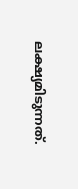ലക്ഷ്യമിടുന്നത്.